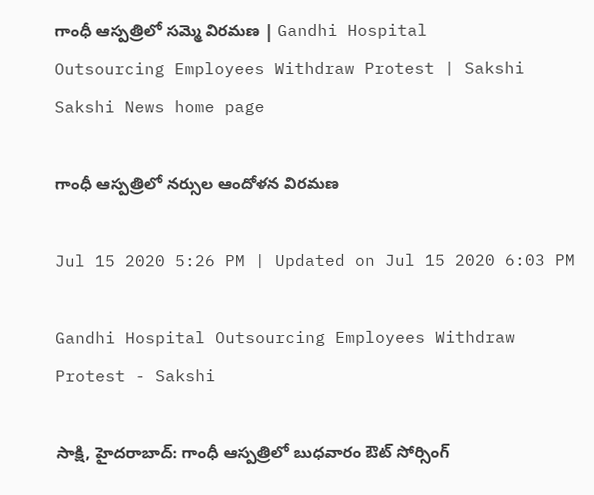గాంధీ ఆస్ప‌త్రిలో స‌మ్మె విర‌మ‌ణ‌ | Gandhi Hospital Outsourcing Employees Withdraw Protest | Sakshi
Sakshi News home page

గాంధీ ఆస్ప‌త్రిలో న‌ర్సుల‌ ఆందోళ‌న విర‌మ‌ణ‌

Jul 15 2020 5:26 PM | Updated on Jul 15 2020 6:03 PM

Gandhi Hospital Outsourcing Employees Withdraw Protest - Sakshi

సాక్షి, హైద‌రాబాద్‌: గాంధీ ఆస్ప‌త్రిలో బుధ‌వారం ఔట్ సోర్సింగ్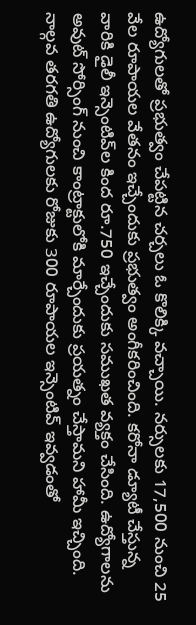ఉద్యోగుల‌తో ప్ర‌భుత్వం చేప‌ట్టిన‌ చ‌ర్చ‌లు ఓ కొలిక్కి వ‌చ్చాయి. న‌ర్సుల‌కు 17,500 నుంచి 25 వేల రూపాయ‌ల వేత‌నం ఇచ్చేందుకు ప్ర‌భుత్వం అంగీక‌రించింది. క‌రోనా డ్యూటీ చేస్తున్న వారికి డైలీ ఇన్సెంటివ్‌ల కింద రూ.750 ఇచ్చేందుకు స‌ముఖత వ్య‌క్తం చేసింది. ఉద్యోగాల‌ను అవుట్ సోర్సింగ్ నుంచి కాంట్రాక్టులోకి మార్చేందుకు ప్ర‌య‌త్నం చేస్తామ‌ని హామీ ఇచ్చింది. నాల్గ‌వ త‌ర‌గ‌తి ఉద్యోగుల‌కు రోజుకు 300 రూపాయ‌ల ఇన్సెంటివ్ ఇవ్వ‌డంతో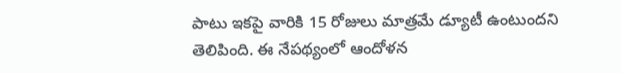పాటు ఇక‌పై వారికి 15 రోజులు మాత్ర‌మే డ్యూటీ ఉంటుంద‌ని తెలిపింది. ఈ నేప‌థ్యంలో ఆందోళ‌న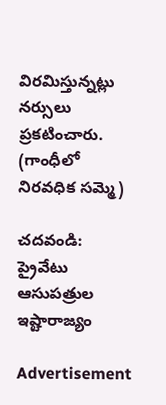విర‌మిస్తున్న‌ట్లు న‌ర్సులు ప్ర‌క‌టించారు.  (గాంధీలో నిరవధిక సమ్మె)

చ‌దవండి: ప్రైవేటు ఆసుపత్రుల ఇష్టారాజ్యం

Advertisement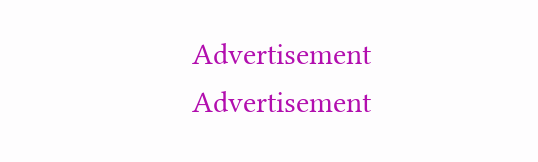Advertisement
Advertisement